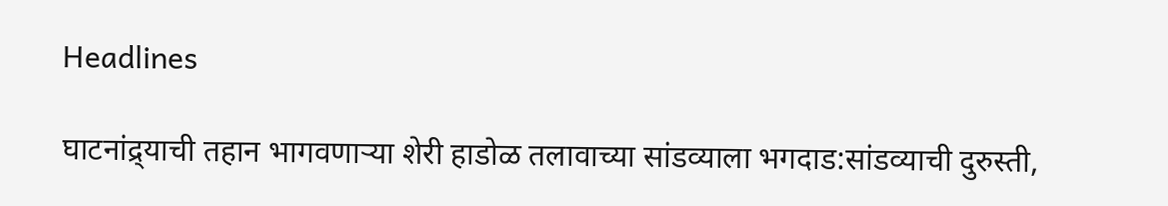Headlines

घाटनांद्र्याची तहान भागवणाऱ्या शेरी हाडोळ तलावाच्या सांडव्याला भगदाड:सांडव्याची दुरुस्ती,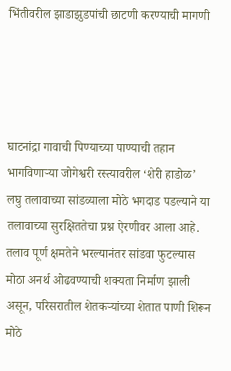भिंतीवरील झाडाझुडपांची छाटणी करण्याची मागणी




घाटनांद्रा गावाची पिण्याच्या पाण्याची तहान भागविणाऱ्या जोगेश्वरी रस्त्यावरील ‘शेरी हाडोळ’ लघु तलावाच्या सांडव्याला मोठे भगदाड पडल्याने या तलावाच्या सुरक्षिततेचा प्रश्न ऐरणीवर आला आहे. तलाव पूर्ण क्षमतेने भरल्यानंतर सांडवा फुटल्यास मोठा अनर्थ ओढवण्याची शक्यता निर्माण झाली असून, परिसरातील शेतकऱ्यांच्या शेतात पाणी शिरून मोठे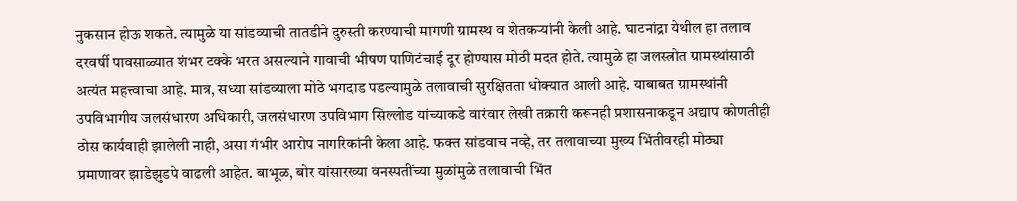नुकसान होऊ शकते. त्यामुळे या सांडव्याची तातडीने दुरुस्ती करण्याची मागणी ग्रामस्थ व शेतकऱ्यांनी केली आहे. घाटनांद्रा येथील हा तलाव दरवर्षी पावसाळ्यात शंभर टक्के भरत असल्याने गावाची भीषण पाणिटंचाई दूर होण्यास मोठी मदत होते. त्यामुळे हा जलस्त्रोत ग्रामस्थांसाठी अत्यंत महत्त्वाचा आहे. मात्र, सध्या सांडव्याला मोठे भगदाड पडल्यामुळे तलावाची सुरक्षितता धोक्यात आली आहे. याबाबत ग्रामस्थांनी उपविभागीय जलसंधारण अधिकारी, जलसंधारण उपविभाग सिल्लोड यांच्याकडे वारंवार लेखी तक्रारी करूनही प्रशासनाकडून अद्याप कोणतीही ठोस कार्यवाही झालेली नाही, असा गंभीर आरोप नागरिकांनी केला आहे. फक्त सांडवाच नव्हे, तर तलावाच्या मुख्य भिंतीवरही मोठ्या प्रमाणावर झाडेझुडपे वाढली आहेत. बाभूळ, बोर यांसारख्या वनस्पतींच्या मुळांमुळे तलावाची भिंत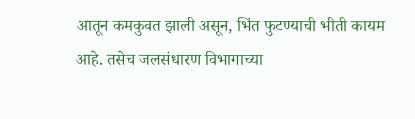आतून कमकुवत झाली असून, भिंत फुटण्याची भीती कायम आहे. तसेच जलसंधारण विभागाच्या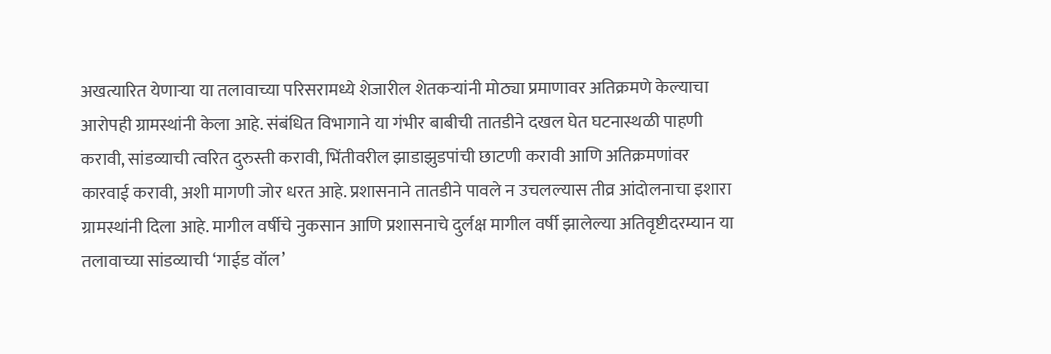अखत्यारित येणाऱ्या या तलावाच्या परिसरामध्ये शेजारील शेतकऱ्यांनी मोठ्या प्रमाणावर अतिक्रमणे केल्याचा आरोपही ग्रामस्थांनी केला आहे. संबंधित विभागाने या गंभीर बाबीची तातडीने दखल घेत घटनास्थळी पाहणी करावी, सांडव्याची त्वरित दुरुस्ती करावी, भिंतीवरील झाडाझुडपांची छाटणी करावी आणि अतिक्रमणांवर कारवाई करावी, अशी मागणी जोर धरत आहे. प्रशासनाने तातडीने पावले न उचलल्यास तीव्र आंदोलनाचा इशारा ग्रामस्थांनी दिला आहे. मागील वर्षीचे नुकसान आणि प्रशासनाचे दुर्लक्ष मागील वर्षी झालेल्या अतिवृष्टीदरम्यान या तलावाच्या सांडव्याची ‘गाईड वॉल’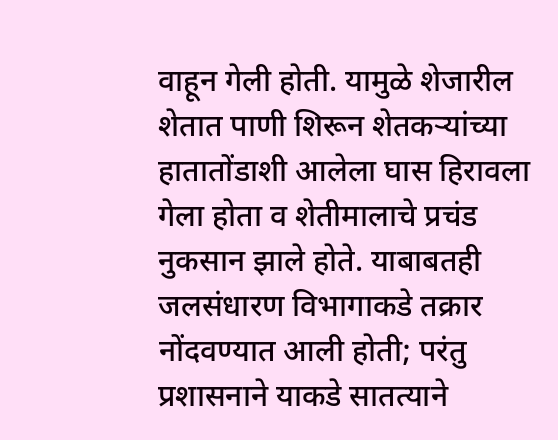वाहून गेली होती. यामुळे शेजारील शेतात पाणी शिरून शेतकऱ्यांच्या हातातोंडाशी आलेला घास हिरावला गेला होता व शेतीमालाचे प्रचंड नुकसान झाले होते. याबाबतही जलसंधारण विभागाकडे तक्रार नोंदवण्यात आली होती; परंतु प्रशासनाने याकडे सातत्याने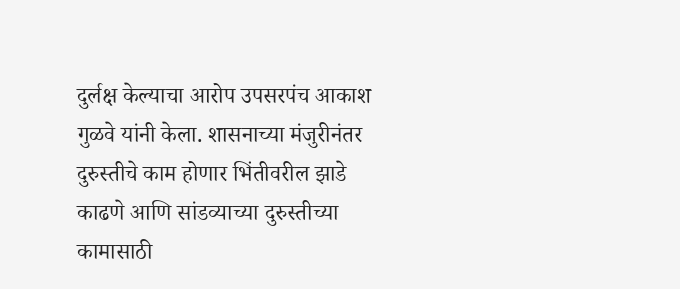दुर्लक्ष केल्याचा आरोप उपसरपंच आकाश गुळवे यांनी केला. शासनाच्या मंजुरीनंतर दुरुस्तीचे काम होणार भिंतीवरील झाडे काढणे आणि सांडव्याच्या दुरुस्तीच्या कामासाठी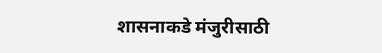शासनाकडे मंजुरीसाठी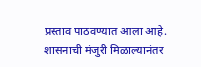प्रस्ताव पाठवण्यात आला आहे. शासनाची मंजुरी मिळाल्यानंतर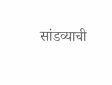सांडव्याची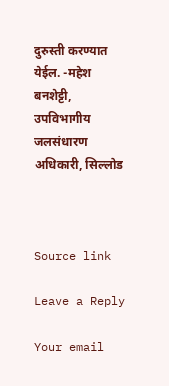दुरुस्ती करण्यात येईल. -महेश बनशेट्टी, उपविभागीय जलसंधारण अधिकारी, सिल्लोड



Source link

Leave a Reply

Your email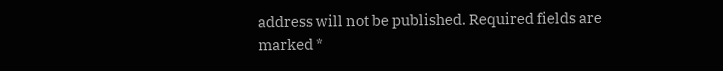address will not be published. Required fields are marked *